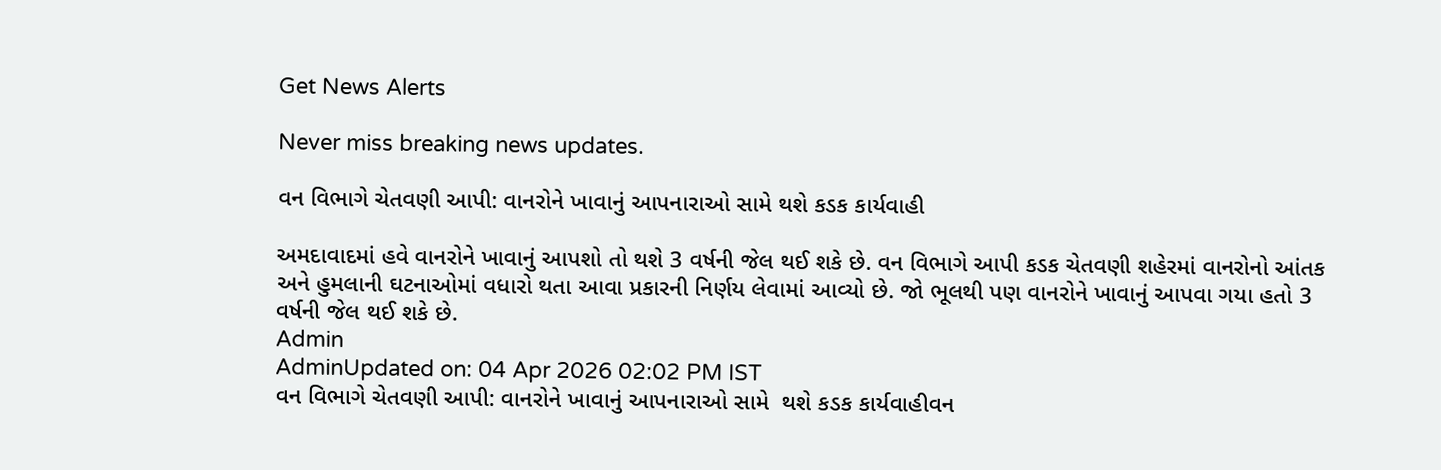Get News Alerts

Never miss breaking news updates.

વન વિભાગે ચેતવણી આપી: વાનરોને ખાવાનું આપનારાઓ સામે થશે કડક કાર્યવાહી

અમદાવાદમાં હવે વાનરોને ખાવાનું આપશો તો થશે 3 વર્ષની જેલ થઈ શકે છે. વન વિભાગે આપી કડક ચેતવણી શહેરમાં વાનરોનો આંતક અને હુમલાની ઘટનાઓમાં વધારો થતા આવા પ્રકારની નિર્ણય લેવામાં આવ્યો છે. જો ભૂલથી પણ વાનરોને ખાવાનું આપવા ગયા હતો 3 વર્ષની જેલ થઈ શકે છે.
Admin
AdminUpdated on: 04 Apr 2026 02:02 PM IST
વન વિભાગે ચેતવણી આપી: વાનરોને ખાવાનું આપનારાઓ સામે  થશે કડક કાર્યવાહીવન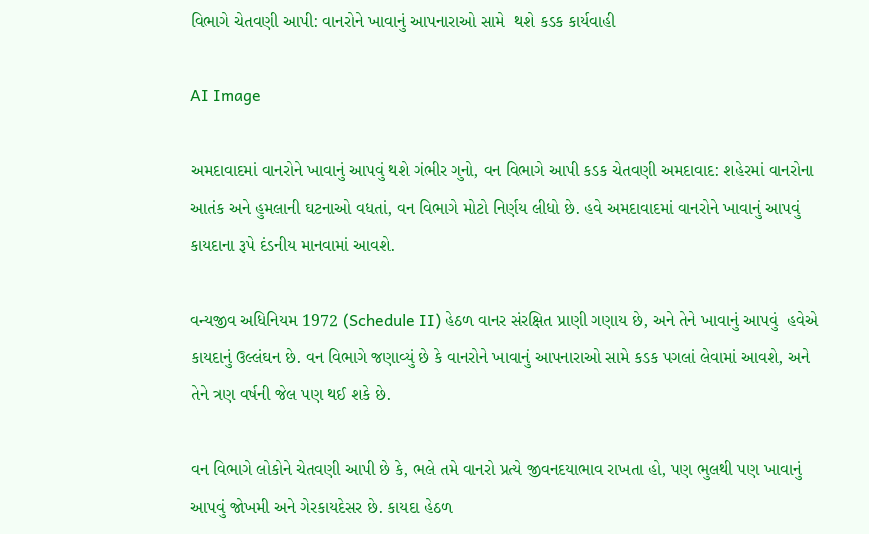વિભાગે ચેતવણી આપી: વાનરોને ખાવાનું આપનારાઓ સામે  થશે કડક કાર્યવાહી

AI Image

અમદાવાદમાં વાનરોને ખાવાનું આપવું થશે ગંભીર ગુનો, વન વિભાગે આપી કડક ચેતવણી અમદાવાદ: શહેરમાં વાનરોના આતંક અને હુમલાની ઘટનાઓ વધતાં, વન વિભાગે મોટો નિર્ણય લીધો છે. હવે અમદાવાદમાં વાનરોને ખાવાનું આપવું કાયદાના રૂપે દંડનીય માનવામાં આવશે.

વન્યજીવ અધિનિયમ 1972 (Schedule II) હેઠળ વાનર સંરક્ષિત પ્રાણી ગણાય છે, અને તેને ખાવાનું આપવું  હવેએ કાયદાનું ઉલ્લંઘન છે. વન વિભાગે જણાવ્યું છે કે વાનરોને ખાવાનું આપનારાઓ સામે કડક પગલાં લેવામાં આવશે, અને તેને ત્રણ વર્ષની જેલ પણ થઈ શકે છે.

વન વિભાગે લોકોને ચેતવણી આપી છે કે, ભલે તમે વાનરો પ્રત્યે જીવનદયાભાવ રાખતા હો, પણ ભુલથી પણ ખાવાનું આપવું જોખમી અને ગેરકાયદેસર છે. કાયદા હેઠળ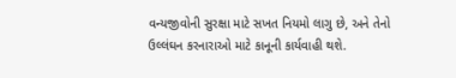વન્યજીવોની સુરક્ષા માટે સખત નિયમો લાગુ છે, અને તેનો ઉલ્લંઘન કરનારાઓ માટે કાનૂની કાર્યવાહી થશે.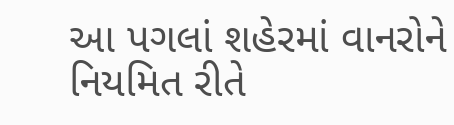આ પગલાં શહેરમાં વાનરોને નિયમિત રીતે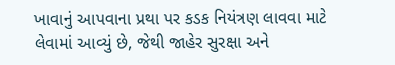ખાવાનું આપવાના પ્રથા પર કડક નિયંત્રણ લાવવા માટે લેવામાં આવ્યું છે, જેથી જાહેર સુરક્ષા અને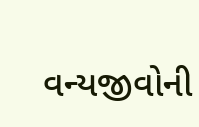વન્યજીવોની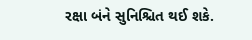રક્ષા બંને સુનિશ્ચિત થઈ શકે.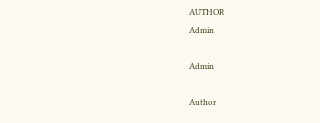AUTHOR
Admin

Admin

Author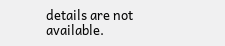details are not available.